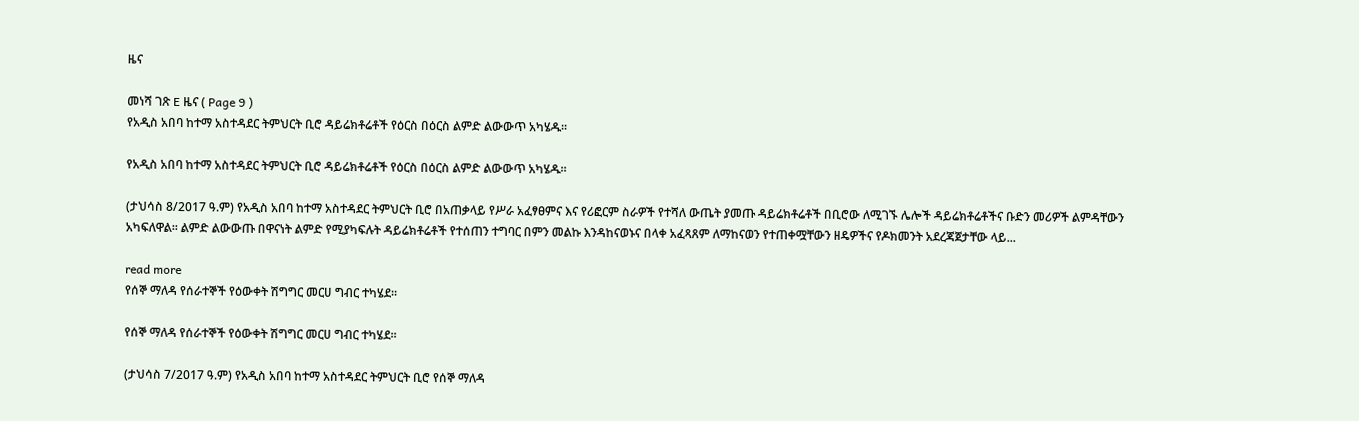ዜና

መነሻ ገጽ E ዜና ( Page 9 )
የአዲስ አበባ ከተማ አስተዳደር ትምህርት ቢሮ ዳይሬክቶሬቶች የዕርስ በዕርስ ልምድ ልውውጥ አካሄዱ፡፡

የአዲስ አበባ ከተማ አስተዳደር ትምህርት ቢሮ ዳይሬክቶሬቶች የዕርስ በዕርስ ልምድ ልውውጥ አካሄዱ፡፡

(ታህሳስ 8/2017 ዓ.ም) የአዲስ አበባ ከተማ አስተዳደር ትምህርት ቢሮ በአጠቃላይ የሥራ አፈፃፀምና እና የሪፎርም ስራዎች የተሻለ ውጤት ያመጡ ዳይሬክቶሬቶች በቢሮው ለሚገኙ ሌሎች ዳይሬክቶሬቶችና ቡድን መሪዎች ልምዳቸውን አካፍለዋል፡፡ ልምድ ልውውጡ በዋናነት ልምድ የሚያካፍሉት ዳይሬክቶሬቶች የተሰጠን ተግባር በምን መልኩ እንዳከናወኑና በላቀ አፈጻጸም ለማከናወን የተጠቀሟቸውን ዘዴዎችና የዶክመንት አደረጃጀታቸው ላይ...

read more
የሰኞ ማለዳ የሰራተኞች የዕውቀት ሽግግር መርሀ ግብር ተካሄደ፡፡

የሰኞ ማለዳ የሰራተኞች የዕውቀት ሽግግር መርሀ ግብር ተካሄደ፡፡

(ታህሳስ 7/2017 ዓ.ም) የአዲስ አበባ ከተማ አስተዳደር ትምህርት ቢሮ የሰኞ ማለዳ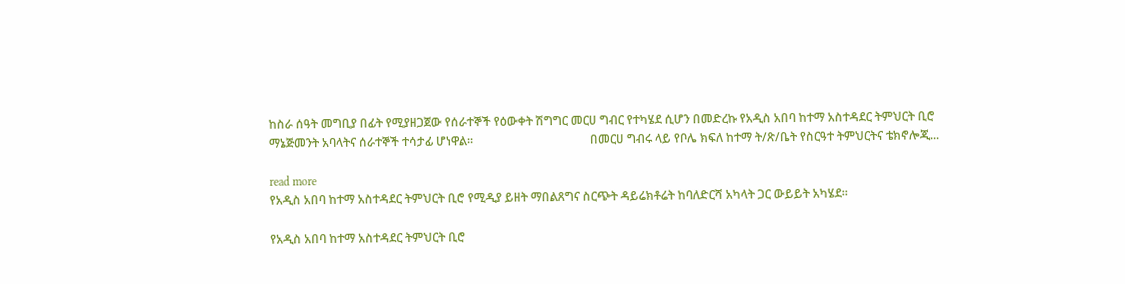ከስራ ሰዓት መግቢያ በፊት የሚያዘጋጀው የሰራተኞች የዕውቀት ሽግግር መርሀ ግብር የተካሄደ ሲሆን በመድረኩ የአዲስ አበባ ከተማ አስተዳደር ትምህርት ቢሮ ማኔጅመንት አባላትና ሰራተኞች ተሳታፊ ሆነዋል።                                       በመርሀ ግብሩ ላይ የቦሌ ክፍለ ከተማ ት/ጽ/ቤት የስርዓተ ትምህርትና ቴክኖሎጂ...

read more
የአዲስ አበባ ከተማ አስተዳደር ትምህርት ቢሮ የሚዲያ ይዘት ማበልጸግና ስርጭት ዳይሬክቶሬት ከባለድርሻ አካላት ጋር ውይይት አካሄደ።

የአዲስ አበባ ከተማ አስተዳደር ትምህርት ቢሮ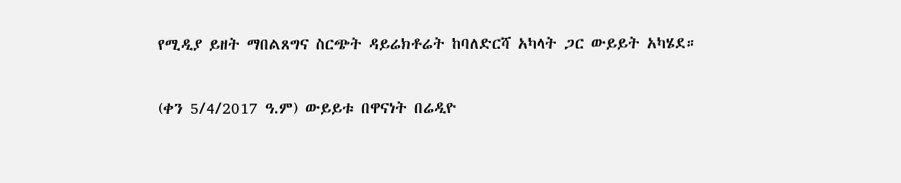የሚዲያ ይዘት ማበልጸግና ስርጭት ዳይሬክቶሬት ከባለድርሻ አካላት ጋር ውይይት አካሄደ።

(ቀን 5/4/2017 ዓ.ም) ውይይቱ በዋናነት በሬዲዮ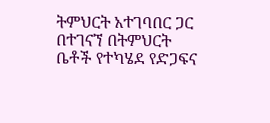ትምህርት አተገባበር ጋር በተገናኘ በትምህርት ቤቶች የተካሄደ የድጋፍና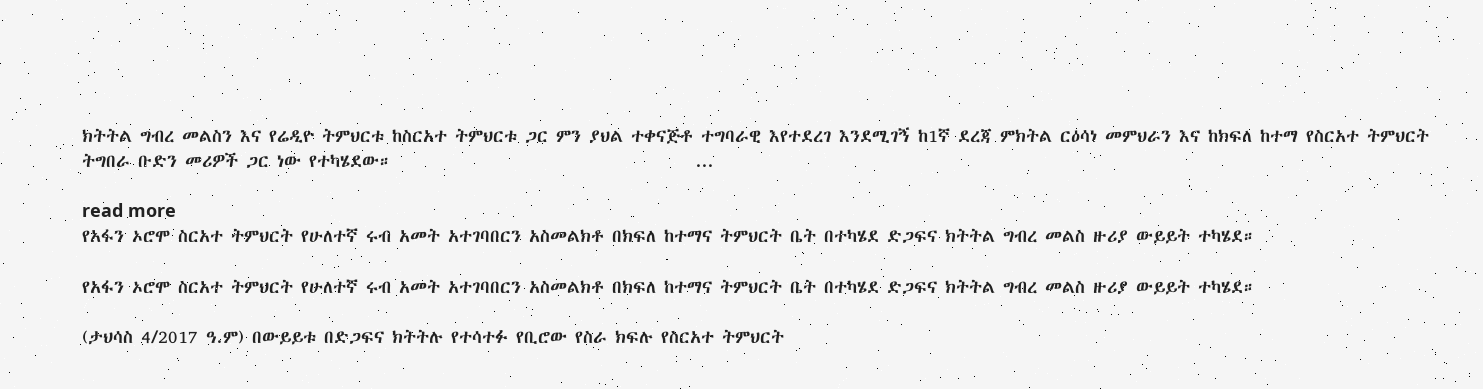ክትትል ግብረ መልስን እና የሬዲዮ ትምህርቱ ከስርአተ ትምህርቱ ጋር ምን ያህል ተቀናጅቶ ተግባራዊ እየተደረገ እንደሚገኝ ከ1ኛ ደረጃ ምክትል ርዕሳነ መምህራን እና ከክፍለ ከተማ የስርአተ ትምህርት ትግበራ ቡድን መሪዎች ጋር ነው የተካሄደው።                                      ...

read more
የአፋን ኦሮሞ ስርአተ ትምህርት የሁለተኛ ሩብ አመት አተገባበርን አስመልክቶ በክፍለ ከተማና ትምህርት ቤት በተካሄደ ድጋፍና ክትትል ግብረ መልስ ዙሪያ ውይይት ተካሄደ።

የአፋን ኦሮሞ ስርአተ ትምህርት የሁለተኛ ሩብ አመት አተገባበርን አስመልክቶ በክፍለ ከተማና ትምህርት ቤት በተካሄደ ድጋፍና ክትትል ግብረ መልስ ዙሪያ ውይይት ተካሄደ።

(ታህሳስ 4/2017 ዓ.ም) በውይይቱ በድጋፍና ክትትሉ የተሳተፉ የቢሮው የስራ ክፍሉ የስርአተ ትምህርት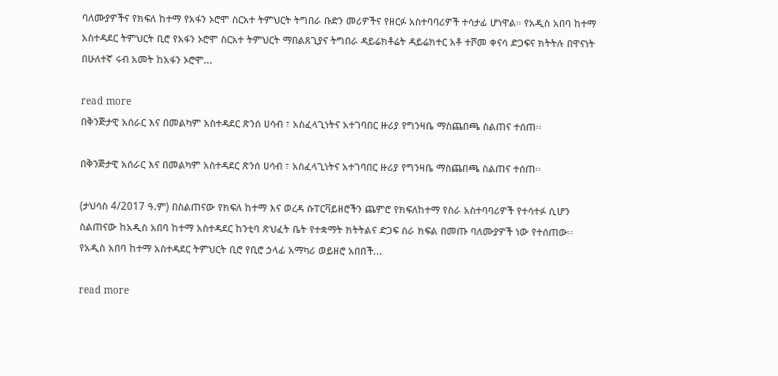ባለሙያዎችና የክፍለ ከተማ የአፋን ኦሮሞ ስርአተ ትምህርት ትግበራ ቡድን መሪዎችና የዘርፉ አስተባባሪዎች ተሳታፊ ሆነዋል። የአዲስ አበባ ከተማ አስተዳደር ትምህርት ቢሮ የአፋን ኦሮሞ ስርአተ ትምህርት ማበልጸጊያና ትግበራ ዳይሬክቶሬት ዳይሬክተር አቶ ተሾመ ቀናሳ ድጋፍና ክትትሉ በዋናነት በሁለተኛ ሩብ አመት ከአፋን ኦሮሞ...

read more
በቅንጅታዊ አሰራር እና በመልካም አስተዳደር ጽንሰ ሀሳብ ፣ አስፈላጊነትና አተገባበር ዙሪያ የግንዛቤ ማስጨበጫ ስልጠና ተሰጠ፡፡

በቅንጅታዊ አሰራር እና በመልካም አስተዳደር ጽንሰ ሀሳብ ፣ አስፈላጊነትና አተገባበር ዙሪያ የግንዛቤ ማስጨበጫ ስልጠና ተሰጠ፡፡

(ታህሳስ 4/2017 ዓ.ም) በስልጠናው የክፍለ ከተማ እና ወረዳ ሱፐርቫይዘሮችን ጨምሮ የክፍለከተማ የስራ አስተባባሪዎች የተሳተፉ ሲሆን ስልጠናው ከአዲስ አበባ ከተማ አስተዳደር ከንቲባ ጽህፈት ቤት የተቋማት ክትትልና ድጋፍ ስራ ክፍል በመጡ ባለሙያዎች ነው የተሰጠው፡፡                                             የአዲስ አበባ ከተማ አስተዳደር ትምህርት ቢሮ የቢሮ ኃላፊ አማካሪ ወይዘሮ አበበች...

read more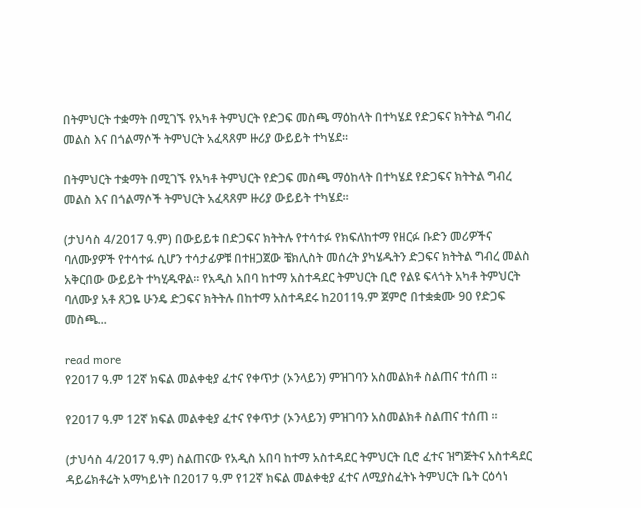በትምህርት ተቋማት በሚገኙ የአካቶ ትምህርት የድጋፍ መስጫ ማዕከላት በተካሄደ የድጋፍና ክትትል ግብረ መልስ እና በጎልማሶች ትምህርት አፈጻጸም ዙሪያ ውይይት ተካሄደ፡፡

በትምህርት ተቋማት በሚገኙ የአካቶ ትምህርት የድጋፍ መስጫ ማዕከላት በተካሄደ የድጋፍና ክትትል ግብረ መልስ እና በጎልማሶች ትምህርት አፈጻጸም ዙሪያ ውይይት ተካሄደ፡፡

(ታህሳስ 4/2017 ዓ.ም) በውይይቱ በድጋፍና ክትትሉ የተሳተፉ የክፍለከተማ የዘርፉ ቡድን መሪዎችና ባለሙያዎች የተሳተፉ ሲሆን ተሳታፊዎቹ በተዘጋጀው ቼክሊስት መሰረት ያካሄዱትን ድጋፍና ክትትል ግብረ መልስ አቅርበው ውይይት ተካሂዱዋል፡፡ የአዲስ አበባ ከተማ አስተዳደር ትምህርት ቢሮ የልዩ ፍላጎት አካቶ ትምህርት ባለሙያ አቶ ጸጋዬ ሁንዴ ድጋፍና ክትትሉ በከተማ አስተዳደሩ ከ2011ዓ.ም ጀምሮ በተቋቋሙ 90 የድጋፍ መስጫ...

read more
የ2017 ዓ.ም 12ኛ ክፍል መልቀቂያ ፈተና የቀጥታ (ኦንላይን) ምዝገባን አስመልክቶ ስልጠና ተሰጠ ፡፡

የ2017 ዓ.ም 12ኛ ክፍል መልቀቂያ ፈተና የቀጥታ (ኦንላይን) ምዝገባን አስመልክቶ ስልጠና ተሰጠ ፡፡

(ታህሳስ 4/2017 ዓ.ም) ስልጠናው የአዲስ አበባ ከተማ አስተዳደር ትምህርት ቢሮ ፈተና ዝግጅትና አስተዳደር ዳይሬክቶሬት አማካይነት በ2017 ዓ.ም የ12ኛ ክፍል መልቀቂያ ፈተና ለሚያስፈትኑ ትምህርት ቤት ርዕሳነ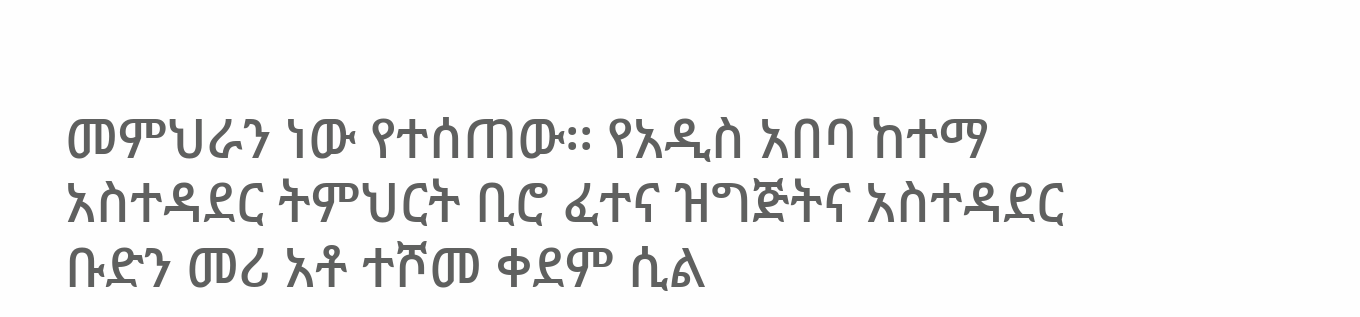መምህራን ነው የተሰጠው፡፡ የአዲስ አበባ ከተማ አስተዳደር ትምህርት ቢሮ ፈተና ዝግጅትና አስተዳደር ቡድን መሪ አቶ ተሾመ ቀደም ሲል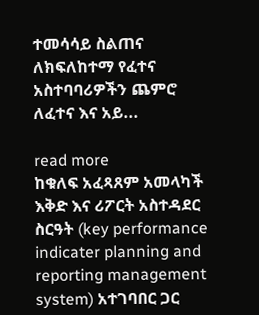ተመሳሳይ ስልጠና ለክፍለከተማ የፈተና አስተባባሪዎችን ጨምሮ ለፈተና እና አይ...

read more
ከቁለፍ አፈጻጸም አመላካች እቅድ እና ሪፖርት አስተዳደር ስርዓት (key performance indicater planning and reporting management system) አተገባበር ጋር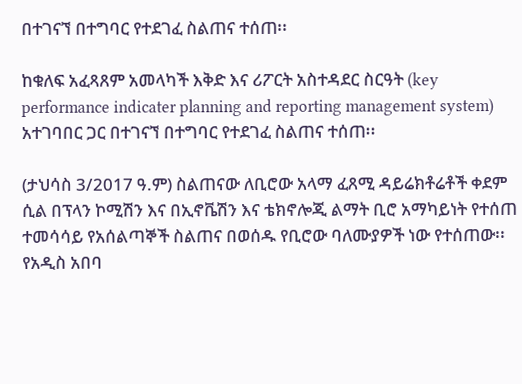በተገናኘ በተግባር የተደገፈ ስልጠና ተሰጠ፡፡

ከቁለፍ አፈጻጸም አመላካች እቅድ እና ሪፖርት አስተዳደር ስርዓት (key performance indicater planning and reporting management system) አተገባበር ጋር በተገናኘ በተግባር የተደገፈ ስልጠና ተሰጠ፡፡

(ታህሳስ 3/2017 ዓ.ም) ስልጠናው ለቢሮው አላማ ፈጸሚ ዳይሬክቶሬቶች ቀደም ሲል በፕላን ኮሚሽን እና በኢኖቬሽን እና ቴክኖሎጂ ልማት ቢሮ አማካይነት የተሰጠ ተመሳሳይ የአሰልጣኞች ስልጠና በወሰዱ የቢሮው ባለሙያዎች ነው የተሰጠው፡፡ የአዲስ አበባ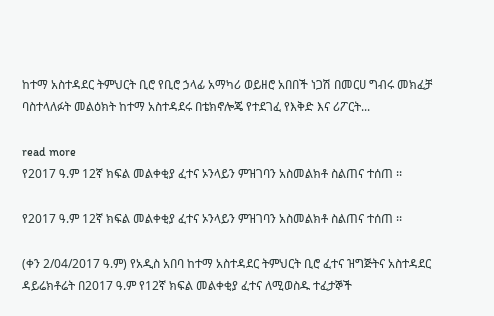ከተማ አስተዳደር ትምህርት ቢሮ የቢሮ ኃላፊ አማካሪ ወይዘሮ አበበች ነጋሽ በመርሀ ግብሩ መክፈቻ ባስተላለፉት መልዕክት ከተማ አስተዳደሩ በቴክኖሎጄ የተደገፈ የእቅድ እና ሪፖርት...

read more
የ2017 ዓ.ም 12ኛ ክፍል መልቀቂያ ፈተና ኦንላይን ምዝገባን አስመልክቶ ስልጠና ተሰጠ ፡፡

የ2017 ዓ.ም 12ኛ ክፍል መልቀቂያ ፈተና ኦንላይን ምዝገባን አስመልክቶ ስልጠና ተሰጠ ፡፡

(ቀን 2/04/2017 ዓ.ም) የአዲስ አበባ ከተማ አስተዳደር ትምህርት ቢሮ ፈተና ዝግጅትና አስተዳደር ዳይሬክቶሬት በ2017 ዓ.ም የ12ኛ ክፍል መልቀቂያ ፈተና ለሚወስዱ ተፈታኞች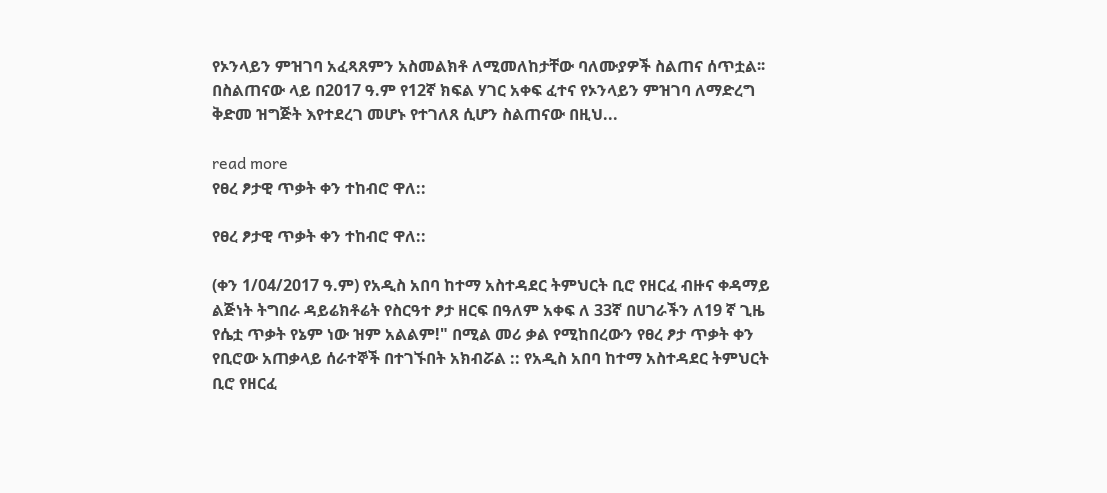የኦንላይን ምዝገባ አፈጻጸምን አስመልክቶ ለሚመለከታቸው ባለሙያዎች ስልጠና ሰጥቷል፡፡ በስልጠናው ላይ በ2017 ዓ.ም የ12ኛ ክፍል ሃገር አቀፍ ፈተና የኦንላይን ምዝገባ ለማድረግ ቅድመ ዝግጅት እየተደረገ መሆኑ የተገለጸ ሲሆን ስልጠናው በዚህ...

read more
የፀረ ፆታዊ ጥቃት ቀን ተከብሮ ዋለ::

የፀረ ፆታዊ ጥቃት ቀን ተከብሮ ዋለ::

(ቀን 1/04/2017 ዓ.ም) የአዲስ አበባ ከተማ አስተዳደር ትምህርት ቢሮ የዘርፈ ብዙና ቀዳማይ ልጅነት ትግበራ ዳይሬክቶሬት የስርዓተ ፆታ ዘርፍ በዓለም አቀፍ ለ 33ኛ በሀገራችን ለ19 ኛ ጊዜ የሴቷ ጥቃት የኔም ነው ዝም አልልም!" በሚል መሪ ቃል የሚከበረውን የፀረ ፆታ ጥቃት ቀን የቢሮው አጠቃላይ ሰራተኞች በተገኙበት አክብሯል :: የአዲስ አበባ ከተማ አስተዳደር ትምህርት ቢሮ የዘርፈ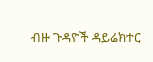ብዙ ጉዳዮች ዳይሬክተር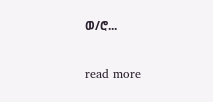ወ/ሮ...

read more